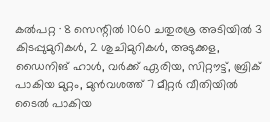കൽപറ്റ ∙ 8 സെന്റിൽ 1060 ചതുരശ്ര അടിയിൽ 3 കിടപ്പുമുറികൾ, 2 ശുചിമുറികൾ, അടുക്കള, ഡൈനിങ് ഹാൾ, വർക്ക് ഏരിയ, സിറ്റൗട്ട്, ബ്രിക് പാകിയ മുറ്റം, മുൻവശത്ത് 7 മീറ്റർ വീതിയിൽ ടൈൽ പാകിയ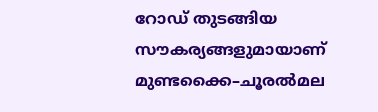റോഡ് തുടങ്ങിയ സൗകര്യങ്ങളുമായാണ് മുണ്ടക്കൈ–ചൂരൽമല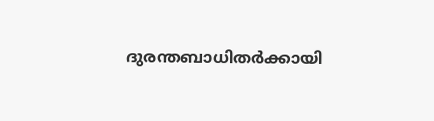ദുരന്തബാധിതർക്കായി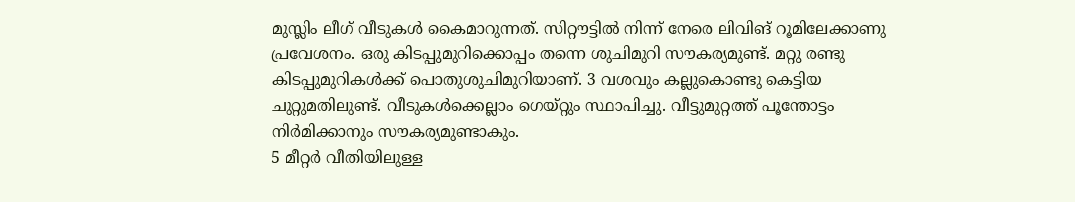മുസ്ലിം ലീഗ് വീടുകൾ കൈമാറുന്നത്. സിറ്റൗട്ടിൽ നിന്ന് നേരെ ലിവിങ് റൂമിലേക്കാണു പ്രവേശനം. ഒരു കിടപ്പുമുറിക്കൊപ്പം തന്നെ ശുചിമുറി സൗകര്യമുണ്ട്. മറ്റു രണ്ടു കിടപ്പുമുറികൾക്ക് പൊതുശുചിമുറിയാണ്. 3 വശവും കല്ലുകൊണ്ടു കെട്ടിയ ചുറ്റുമതിലുണ്ട്. വീടുകൾക്കെല്ലാം ഗെയ്റ്റും സ്ഥാപിച്ചു. വീട്ടുമുറ്റത്ത് പൂന്തോട്ടം നിർമിക്കാനും സൗകര്യമുണ്ടാകും.
5 മീറ്റർ വീതിയിലുള്ള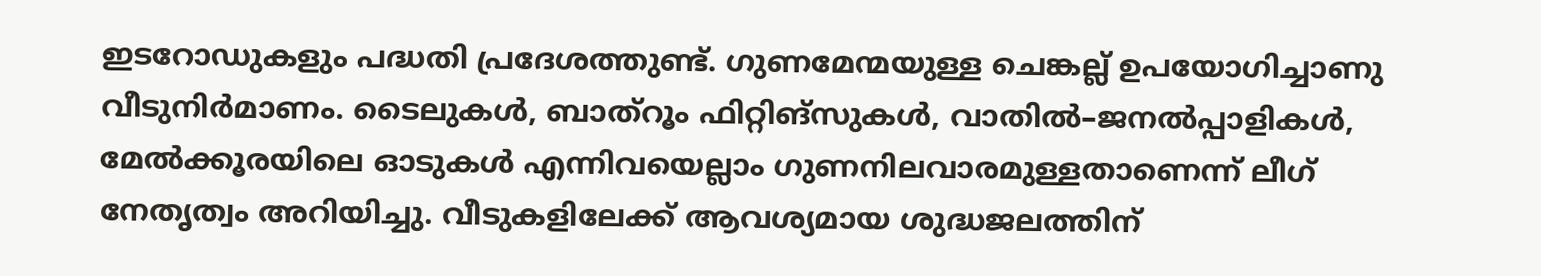ഇടറോഡുകളും പദ്ധതി പ്രദേശത്തുണ്ട്. ഗുണമേന്മയുള്ള ചെങ്കല്ല് ഉപയോഗിച്ചാണു വീടുനിർമാണം. ടൈലുകൾ, ബാത്റൂം ഫിറ്റിങ്സുകൾ, വാതിൽ–ജനൽപ്പാളികൾ, മേൽക്കൂരയിലെ ഓടുകൾ എന്നിവയെല്ലാം ഗുണനിലവാരമുള്ളതാണെന്ന് ലീഗ് നേതൃത്വം അറിയിച്ചു. വീടുകളിലേക്ക് ആവശ്യമായ ശുദ്ധജലത്തിന്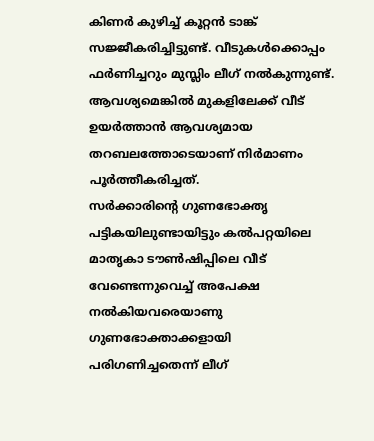കിണർ കുഴിച്ച് കൂറ്റൻ ടാങ്ക് സജ്ജീകരിച്ചിട്ടുണ്ട്. വീടുകൾക്കൊപ്പം ഫർണിച്ചറും മുസ്ലിം ലീഗ് നൽകുന്നുണ്ട്. ആവശ്യമെങ്കിൽ മുകളിലേക്ക് വീട് ഉയർത്താൻ ആവശ്യമായ തറബലത്തോടെയാണ് നിർമാണം പൂർത്തീകരിച്ചത്.
സർക്കാരിന്റെ ഗുണഭോക്തൃ പട്ടികയിലുണ്ടായിട്ടും കൽപറ്റയിലെ മാതൃകാ ടൗൺഷിപ്പിലെ വീട് വേണ്ടെന്നുവെച്ച് അപേക്ഷ നൽകിയവരെയാണു ഗുണഭോക്താക്കളായി പരിഗണിച്ചതെന്ന് ലീഗ്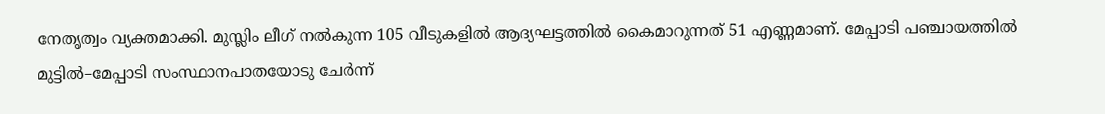നേതൃത്വം വ്യക്തമാക്കി. മുസ്ലിം ലീഗ് നൽകുന്ന 105 വീടുകളിൽ ആദ്യഘട്ടത്തിൽ കൈമാറുന്നത് 51 എണ്ണമാണ്. മേപ്പാടി പഞ്ചായത്തിൽ മുട്ടിൽ–മേപ്പാടി സംസ്ഥാനപാതയോടു ചേർന്ന്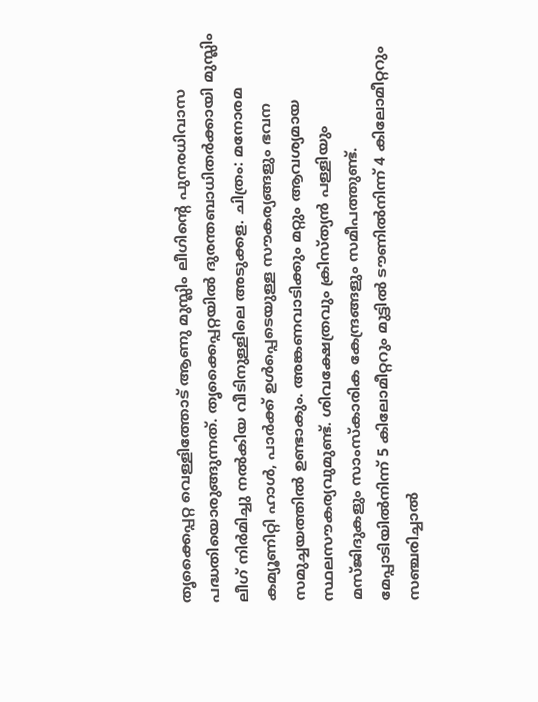തൃക്കൈപ്പറ്റ വെള്ളിത്തോട് ആണു മുസ്ലിം ലീഗിന്റെ പുനരധിവാസ പദ്ധതിയൊരുങ്ങുന്നത്. തൃക്കൈപ്പറ്റയിൽ ദുരന്തബാധിതർക്കായി മുസ്ലിം ലീഗ് നിർമിച്ചു നൽകിയ വീടിനുള്ളിലെ അടുക്കള. ചിത്രം: മനോരമ
കമ്യൂണിറ്റി ഹാൾ, പാർക്ക് ഉൾപ്പെടെയുള്ള സൗകര്യങ്ങളും ഭവന സമുച്ചയത്തിൽ ഉണ്ടാകും. അങ്കണവാടിക്കും മറ്റും ആവശ്യമായ സ്ഥലസൗകര്യവുമുണ്ട്. ശിവക്ഷേത്രവും ക്രിസ്ത്യൻ പള്ളിയും മസ്ജിദുകളും സാംസ്കാരിക കേന്ദ്രങ്ങളും സമീപത്തുണ്ട്. മേപ്പാടിയിൽനിന്ന് 5 കിലോമീറ്ററും മുട്ടിൽ ടൗണിൽനിന്ന് 4 കിലോമീറ്ററും സഞ്ചരിച്ചാൽ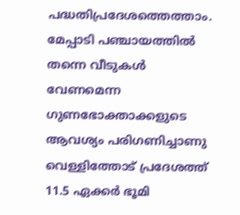പദ്ധതിപ്രദേശത്തെത്താം. മേപ്പാടി പഞ്ചായത്തിൽ തന്നെ വീടുകൾ വേണമെന്ന ഗുണഭോക്താക്കളുടെ ആവശ്യം പരിഗണിച്ചാണു വെള്ളിത്തോട് പ്രദേശത്ത് 11.5 ഏക്കർ ഭൂമി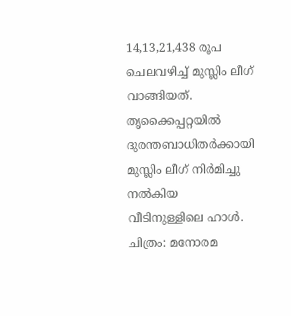14,13,21,438 രൂപ ചെലവഴിച്ച് മുസ്ലിം ലീഗ് വാങ്ങിയത്. തൃക്കൈപ്പറ്റയിൽ ദുരന്തബാധിതർക്കായി മുസ്ലിം ലീഗ് നിർമിച്ചു നൽകിയ വീടിനുള്ളിലെ ഹാൾ. ചിത്രം: മനോരമ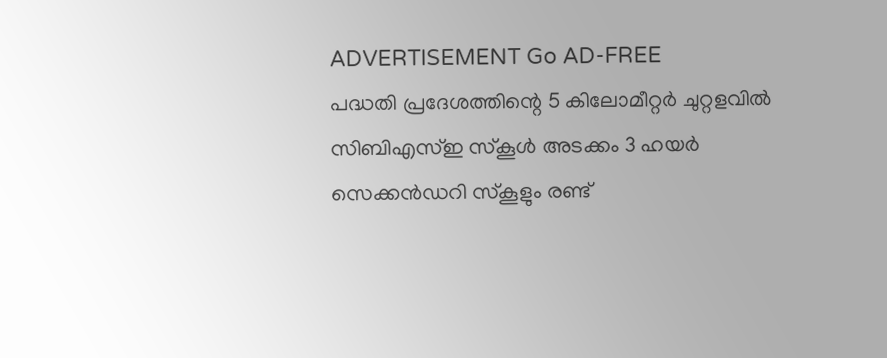ADVERTISEMENT Go AD-FREE
പദ്ധതി പ്രദേശത്തിന്റെ 5 കിലോമീറ്റർ ചുറ്റളവിൽ സിബിഎസ്ഇ സ്കൂൾ അടക്കം 3 ഹയർ സെക്കൻഡറി സ്കൂളും രണ്ട്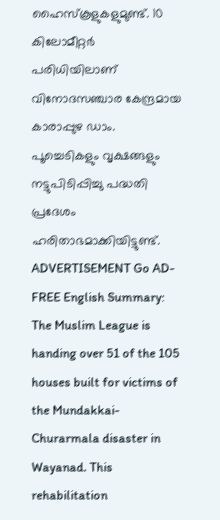ഹൈസ്കൂളുകളുമുണ്ട്. 10 കിലോമീറ്റർ പരിധിയിലാണ് വിനോദസഞ്ചാര കേന്ദ്രമായ കാരാപ്പുഴ ഡാം. പൂച്ചെടികളും വൃക്ഷങ്ങളും നട്ടുപിടിപ്പിച്ചു പദ്ധതി പ്രദേശം ഹരിതാഭമാക്കിയിട്ടുണ്ട്.
ADVERTISEMENT Go AD-FREE English Summary:
The Muslim League is handing over 51 of the 105 houses built for victims of the Mundakkai-Churarmala disaster in Wayanad. This rehabilitation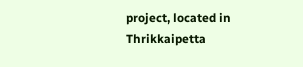project, located in Thrikkaipetta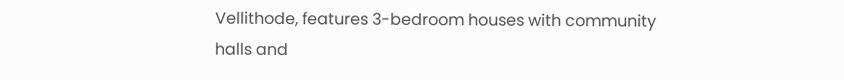Vellithode, features 3-bedroom houses with community halls and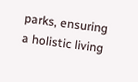parks, ensuring a holistic living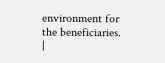environment for the beneficiaries. |